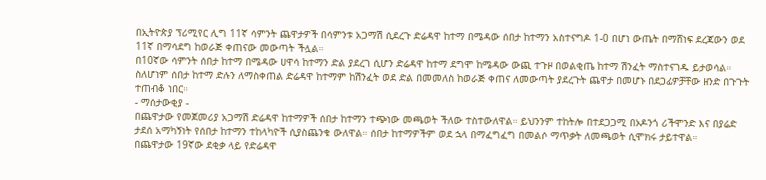በኢትዮጵያ ፕሪሚየር ሊግ 11ኛ ሳምንት ጨዋታዎች በሳምንቱ አጋማሽ ሲደረጉ ድሬዳዋ ከተማ በሜዳው ሰበታ ከተማን አስተናግዶ 1-0 በሆነ ውጤት በማሸነፍ ደረጃውን ወደ 11ኛ በማሳደግ ከወራጅ ቀጠናው መውጣት ችሏል።
በ10ኛው ሳምንት ሰበታ ከተማ በሜዳው ሀዋሳ ከተማን ድል ያደረገ ሲሆን ድሬዳዋ ከተማ ደግሞ ከሜዳው ውጪ ተጉዞ በወልቂጤ ከተማ ሽንፈት ማስተናገዱ ይታወሳል። ስለሆነም ሰበታ ከተማ ድሉን ለማስቀጠል ድሬዳዋ ከተማም ከሽንፈት ወደ ድል በመመለስ ከወራጅ ቀጠና ለመውጣት ያደረጉት ጨዋታ በመሆኑ በደጋፊዎቻቸው ዘንድ በጉጉት ተጠብቆ ነበር።
- ማሰታውቂያ -
በጨዋታው የመጀመሪያ አጋማሽ ድሬዳዋ ከተማዎች ሰበታ ከተማን ተጭነው መጫወት ችለው ተስተውለዋል። ይህንንም ተከትሎ በተደጋጋሚ በኦዶንጎ ሪችሞንድ እና በያሬድ ታደሰ አማካኝነት የሰበታ ከተማን ተከላካዮች ሲያስጨንቁ ውለዋል። ሰበታ ከተማዎችም ወደ ኋላ በማፈግፈግ በመልሶ ማጥቃት ለመጫወት ሲሞክሩ ታይተዋል።
በጨዋታው 19ኛው ደቂቃ ላይ የድሬዳዋ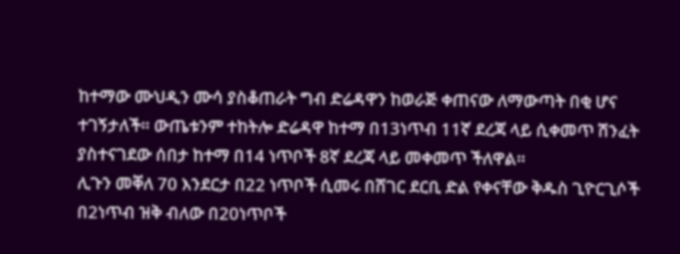ከተማው ሙህዲን ሙሳ ያስቆጠራት ግብ ድሬዳዋን ከወራጅ ቀጠናው ለማውጣት በቂ ሆና ተገኝታለች። ውጤቱንም ተከትሎ ድሬዳዋ ከተማ በ13ነጥብ 11ኛ ደረጃ ላይ ሲቀመጥ ሽንፈት ያስተናገደው ሰበታ ከተማ በ14 ነጥቦች 8ኛ ደረጃ ላይ መቀመጥ ችለዋል።
ሊጉን መቐለ 70 እንደርታ በ22 ነጥቦች ሲመሩ በሸገር ደርቢ ድል የቀናቸው ቅዱስ ጊዮርጊሶች በ2ነጥብ ዝቅ ብለው በ20ነጥቦች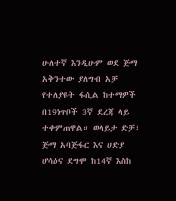ሁለተኛ እንዲሁም ወደ ጅማ አቅንተው ያለግብ አቻ የተለያዩት ፋሲል ከተማዎች በ19ነጥቦች 3ኛ ደረጃ ላይ ተቀምጠዋል። ወላይታ ድቻ፣ ጅማ አባጅፋር እና ሀድያ ሆሳዕና ደግሞ ከ14ኛ እስከ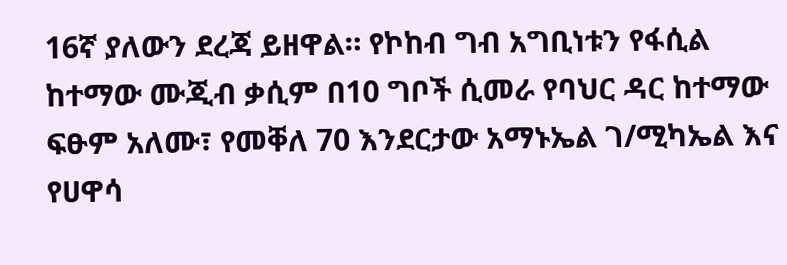16ኛ ያለውን ደረጃ ይዘዋል። የኮከብ ግብ አግቢነቱን የፋሲል ከተማው ሙጂብ ቃሲም በ10 ግቦች ሲመራ የባህር ዳር ከተማው ፍፁም አለሙ፣ የመቐለ 70 እንደርታው አማኑኤል ገ/ሚካኤል እና የሀዋሳ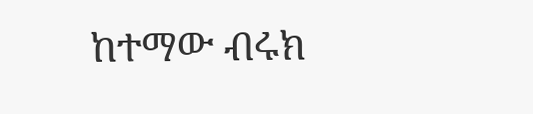ከተማው ብሩክ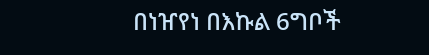በነዠየነ በእኩል 6ግቦች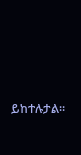ይከተሉታል።